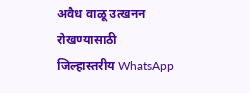अवैध वाळू उत्खनन रोखण्यासाठी जिल्हास्तरीय WhatsApp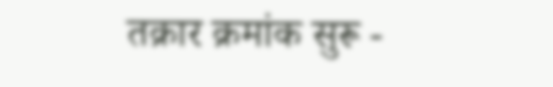तक्रार क्रमांक सुरू -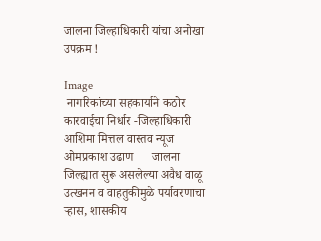जालना जिल्हाधिकारी यांचा अनोखा उपक्रम !

Image
 नागरिकांच्या सहकार्याने कठोर कारवाईचा निर्धार -जिल्हाधिकारी आशिमा मित्तल वास्तव न्यूज ओमप्रकाश उढाण      जालना जिल्ह्यात सुरू असलेल्या अवैध वाळू उत्खनन व वाहतुकीमुळे पर्यावरणाचा ऱ्हास, शासकीय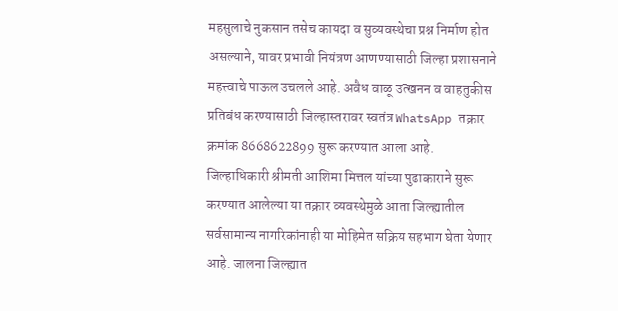महसुलाचे नुकसान तसेच कायदा व सुव्यवस्थेचा प्रश्न निर्माण होत असल्याने, यावर प्रभावी नियंत्रण आणण्यासाठी जिल्हा प्रशासनाने महत्त्वाचे पाऊल उचलले आहे. अवैध वाळू उत्खनन व वाहतुकीस प्रतिबंध करण्यासाठी जिल्हास्तरावर स्वतंत्र WhatsApp तक्रार क्रमांक 8668622899 सुरू करण्यात आला आहे.  जिल्हाधिकारी श्रीमती आशिमा मित्तल यांच्या पुढाकाराने सुरू करण्यात आलेल्या या तक्रार व्यवस्थेमुळे आता जिल्ह्यातील सर्वसामान्य नागरिकांनाही या मोहिमेत सक्रिय सहभाग घेता येणार आहे. जालना जिल्ह्यात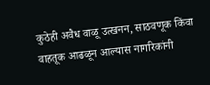कुठेही अवैध वाळू उत्खनन, साठवणूक किंवा वाहतूक आढळून आल्यास नागरिकांनी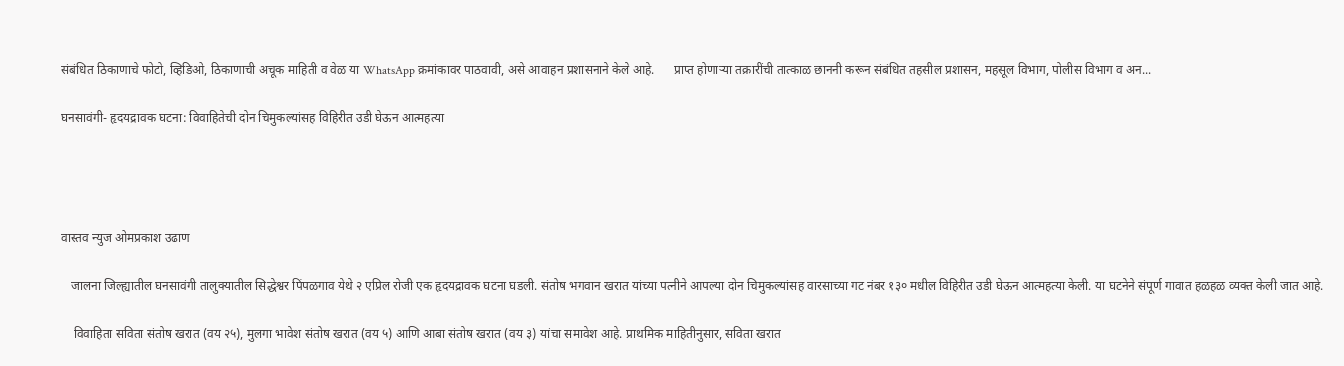संबंधित ठिकाणाचे फोटो, व्हिडिओ, ठिकाणाची अचूक माहिती व वेळ या WhatsApp क्रमांकावर पाठवावी, असे आवाहन प्रशासनाने केले आहे.      प्राप्त होणाऱ्या तक्रारींची तात्काळ छाननी करून संबंधित तहसील प्रशासन, महसूल विभाग, पोलीस विभाग व अन...

घनसावंगी- हृदयद्रावक घटना: विवाहितेची दोन चिमुकल्यांसह विहिरीत उडी घेऊन आत्महत्या




वास्तव न्युज ओमप्रकाश उढाण

   जालना जिल्ह्यातील घनसावंगी तालुक्यातील सिद्धेश्वर पिंपळगाव येथे २ एप्रिल रोजी एक हृदयद्रावक घटना घडली. संतोष भगवान खरात यांच्या पत्नीने आपल्या दोन चिमुकल्यांसह वारसाच्या गट नंबर १३० मधील विहिरीत उडी घेऊन आत्महत्या केली. या घटनेने संपूर्ण गावात हळहळ व्यक्त केली जात आहे.

    विवाहिता सविता संतोष खरात (वय २५), मुलगा भावेश संतोष खरात (वय ५) आणि आबा संतोष खरात (वय ३) यांचा समावेश आहे. प्राथमिक माहितीनुसार, सविता खरात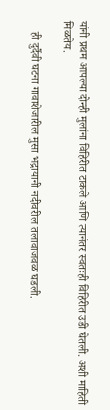यांनी प्रथम आपल्या दोन्ही मुलांना विहिरीत टाकले आणि त्यानंतर स्वतःही विहिरीत उडी घेतली. अशी माहिती मिळतेय.

    ही दुर्दैवी घटना गावाशेजारील मुसा भद्रायानी नदीवरील तलावाजवळ घडली.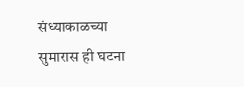संध्याकाळच्या सुमारास ही घटना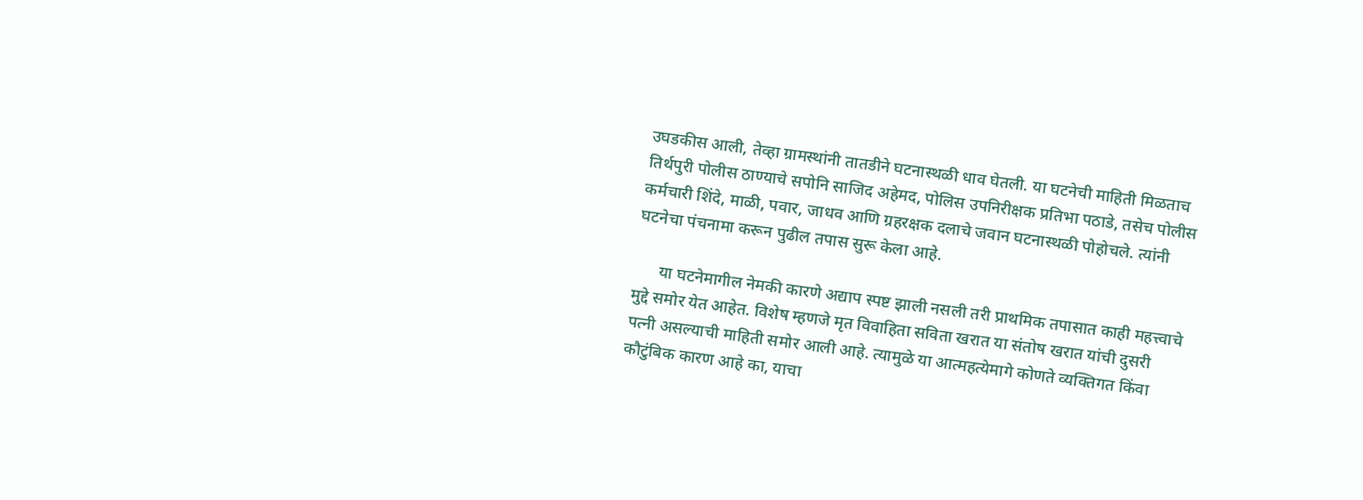उघडकीस आली, तेव्हा ग्रामस्थांनी तातडीने घटनास्थळी धाव घेतली. या घटनेची माहिती मिळताच तिर्थपुरी पोलीस ठाण्याचे सपोनि साजिद अहेमद, पोलिस उपनिरीक्षक प्रतिभा पठाडे, तसेच पोलीस कर्मचारी शिंदे, माळी, पवार, जाधव आणि ग्रहरक्षक दलाचे जवान घटनास्थळी पोहोचले. त्यांनी घटनेचा पंचनामा करून पुढील तपास सुरू केला आहे.

      या घटनेमागील नेमकी कारणे अद्याप स्पष्ट झाली नसली तरी प्राथमिक तपासात काही महत्त्वाचे मुद्दे समोर येत आहेत. विशेष म्हणजे मृत विवाहिता सविता खरात या संतोष खरात यांची दुसरी पत्नी असल्याची माहिती समोर आली आहे. त्यामुळे या आत्महत्येमागे कोणते व्यक्तिगत किंवा कौटुंबिक कारण आहे का, याचा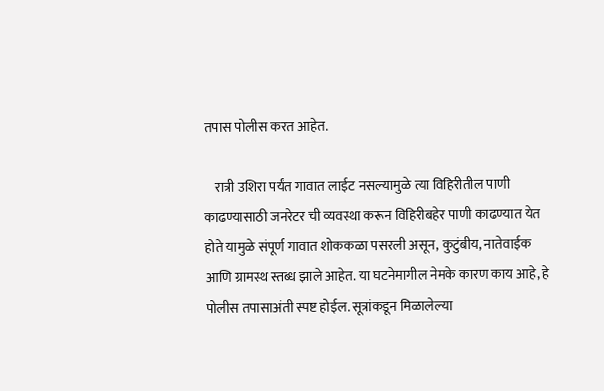तपास पोलीस करत आहेत.

    रात्री उशिरा पर्यंत गावात लाईट नसल्यामुळे त्या विहिरीतील पाणी काढण्यासाठी जनरेटर ची व्यवस्था करून विहिरीबहेर पाणी काढण्यात येत होते यामुळे संपूर्ण गावात शोककळा पसरली असून, कुटुंबीय, नातेवाईक आणि ग्रामस्थ स्तब्ध झाले आहेत. या घटनेमागील नेमके कारण काय आहे, हे पोलीस तपासाअंती स्पष्ट होईल. सूत्रांकडून मिळालेल्या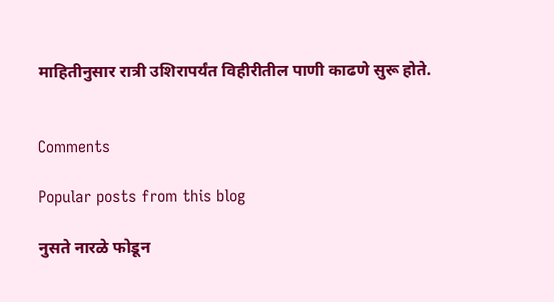माहितीनुसार रात्री उशिरापर्यंत विहीरीतील पाणी काढणे सुरू होते.


Comments

Popular posts from this blog

नुसते नारळे फोडून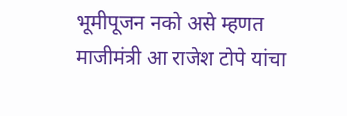भूमीपूजन नको असे म्हणत माजीमंत्री आ राजेश टोपे यांचा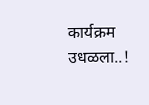कार्यक्रम उधळला..!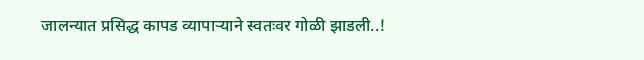जालन्यात प्रसिद्ध कापड व्यापाऱ्याने स्वतःवर गोळी झाडली..!